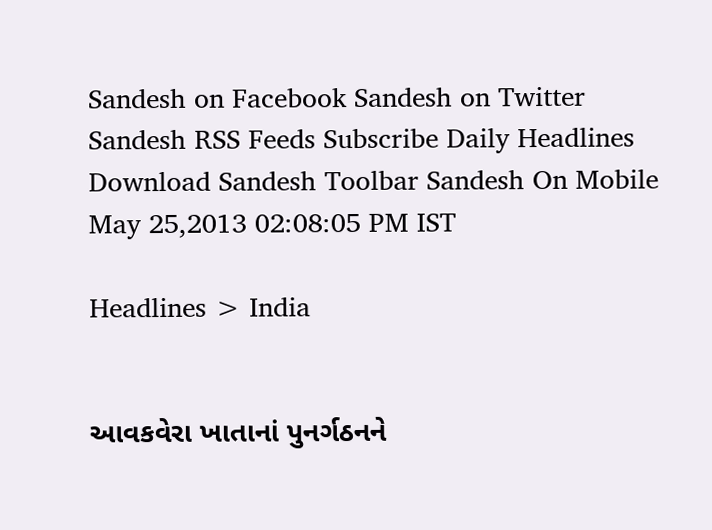Sandesh on Facebook Sandesh on Twitter Sandesh RSS Feeds Subscribe Daily Headlines Download Sandesh Toolbar Sandesh On Mobile
May 25,2013 02:08:05 PM IST

Headlines > India


આવકવેરા ખાતાનાં પુનર્ગઠનને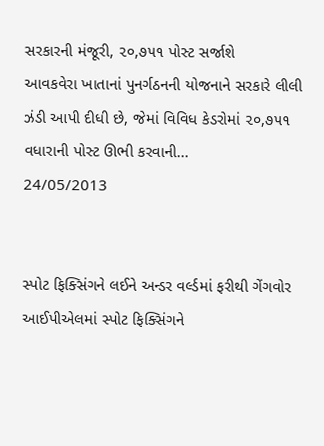સરકારની મંજૂરી, ૨૦,૭૫૧ પોસ્ટ સર્જાશે
આવકવેરા ખાતાનાં પુનર્ગઠનની યોજનાને સરકારે લીલી ઝંડી આપી દીધી છે, જેમાં વિવિધ કેડરોમાં ૨૦,૭૫૧ વધારાની પોસ્ટ ઊભી કરવાની...
24/05/2013


સ્પોટ ફિક્સિંગને લઈને અન્ડર વર્લ્ડમાં ફરીથી ગેંગવોર
આઈપીએલમાં સ્પોટ ફિક્સિંગને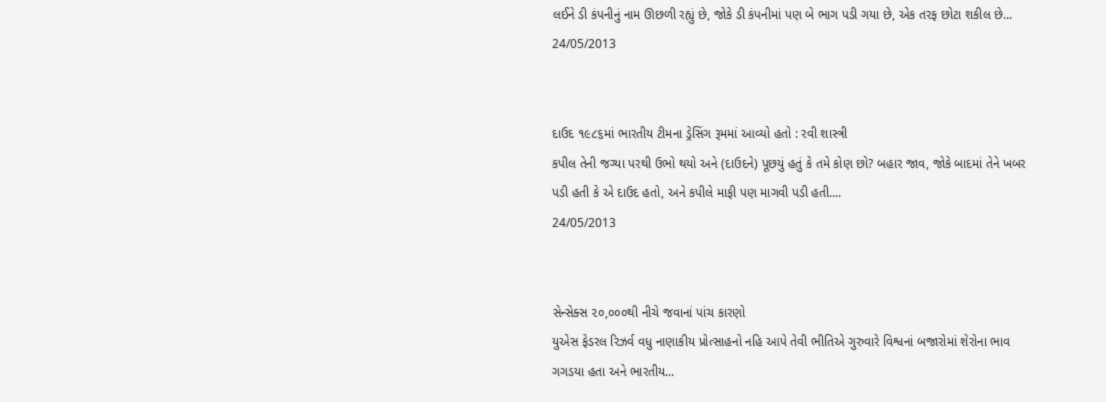લઈને ડી કંપનીનું નામ ઊછળી રહ્યું છે, જોકે ડી કંપનીમાં પણ બે ભાગ પડી ગયા છે, એક તરફ છોટા શકીલ છે...
24/05/2013


દાઉદ ૧૯૮૬માં ભારતીય ટીમના ડ્રેસિંગ રૂમમાં આવ્યો હતો : રવી શાસ્ત્રી
કપીલ તેની જગ્યા પરથી ઉભો થયો અને (દાઉદને) પૂછયું હતું કે તમે કોણ છો? બહાર જાવ, જોકે બાદમાં તેને ખબર પડી હતી કે એ દાઉદ હતો, અને કપીલે માફી પણ માગવી પડી હતી....
24/05/2013


સેન્સેક્સ ૨૦,૦૦૦થી નીચે જવાનાં પાંચ કારણો
યુએસ ફેડરલ રિઝર્વ વધુ નાણાકીય પ્રોત્સાહનો નહિ આપે તેવી ભીતિએ ગુરુવારે વિશ્વનાં બજારોમાં શેરોના ભાવ ગગડયા હતા અને ભારતીય...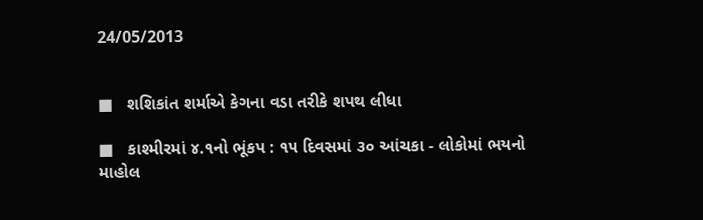24/05/2013


■   શશિકાંત શર્માએ કેગના વડા તરીકે શપથ લીધા

■   કાશ્મીરમાં ૪.૧નો ભૂંકપ : ૧૫ દિવસમાં ૩૦ આંચકા - લોકોમાં ભયનો માહોલ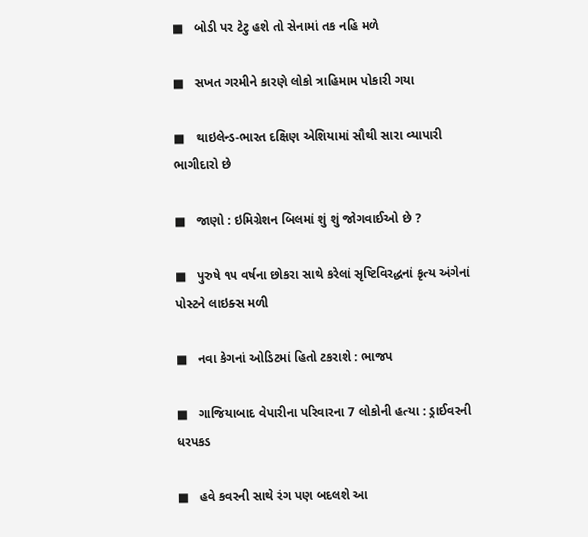■   બોડી પર ટેટુ હશે તો સેનામાં તક નહિ મળે

■   સખત ગરમીને કારણે લોકો ત્રાહિમામ પોકારી ગયા

■   થાઇલેન્ડ-ભારત દક્ષિણ એશિયામાં સૌથી સારા વ્યાપારી ભાગીદારો છે

■   જાણો : ઇમિગ્રેશન બિલમાં શું શું જોગવાઈઓ છે ?

■   પુરુષે ૧૫ વર્ષના છોકરા સાથે કરેલાં સૃષ્ટિવિરદ્ધનાં કૃત્ય અંગેનાં પોસ્ટને લાઇક્સ મળી

■   નવા કેગનાં ઓડિટમાં હિતો ટકરાશે : ભાજપ

■   ગાજિયાબાદ વેપારીના પરિવારના 7 લોકોની હત્યા : ડ્રાઈવરની ધરપકડ

■   હવે કવરની સાથે રંગ પણ બદલશે આ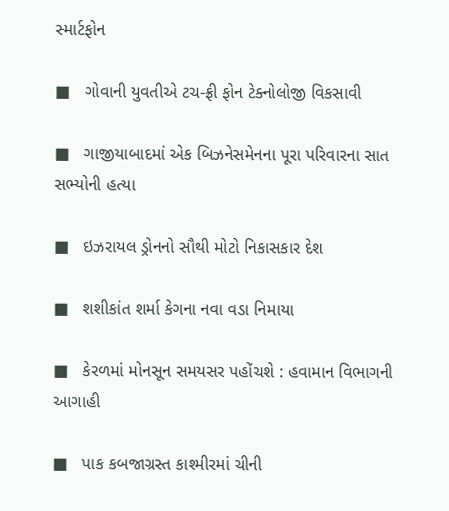સ્માર્ટફોન

■   ગોવાની યુવતીએ ટચ-ફ્રી ફોન ટેક્નોલોજી વિકસાવી

■   ગાજીયાબાદમાં એક બિઝનેસમેનના પૂરા પરિવારના સાત સભ્યોની હત્યા

■   ઇઝરાયલ ડ્રોનનો સૌથી મોટો નિકાસકાર દેશ

■   શશીકાંત શર્મા કેગના નવા વડા નિમાયા

■   કેરળમાં મોનસૂન સમયસર પહોંચશે : હવામાન વિભાગની આગાહી

■   પાક કબજાગ્રસ્ત કાશ્મીરમાં ચીની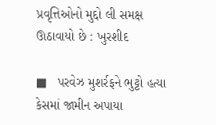પ્રવૃત્તિઓનો મુદ્દો લી સમક્ષ ઊઠાવાયો છે : ખુરશીદ

■   પરવેઝ મુશર્રફને ભુટ્ટો હત્યા કેસમાં જામીન અપાયા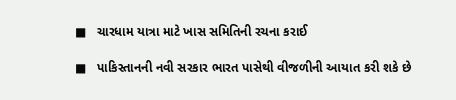■   ચારધામ યાત્રા માટે ખાસ સમિતિની રચના કરાઈ

■   પાકિસ્તાનની નવી સરકાર ભારત પાસેથી વીજળીની આયાત કરી શકે છે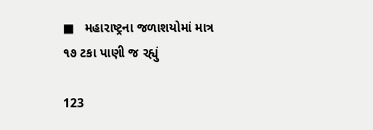■   મહારાષ્ટ્રના જળાશયોમાં માત્ર ૧૭ ટકા પાણી જ રહ્યું

123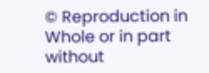© Reproduction in Whole or in part without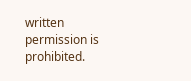written permission is prohibited.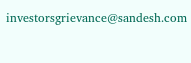investorsgrievance@sandesh.com